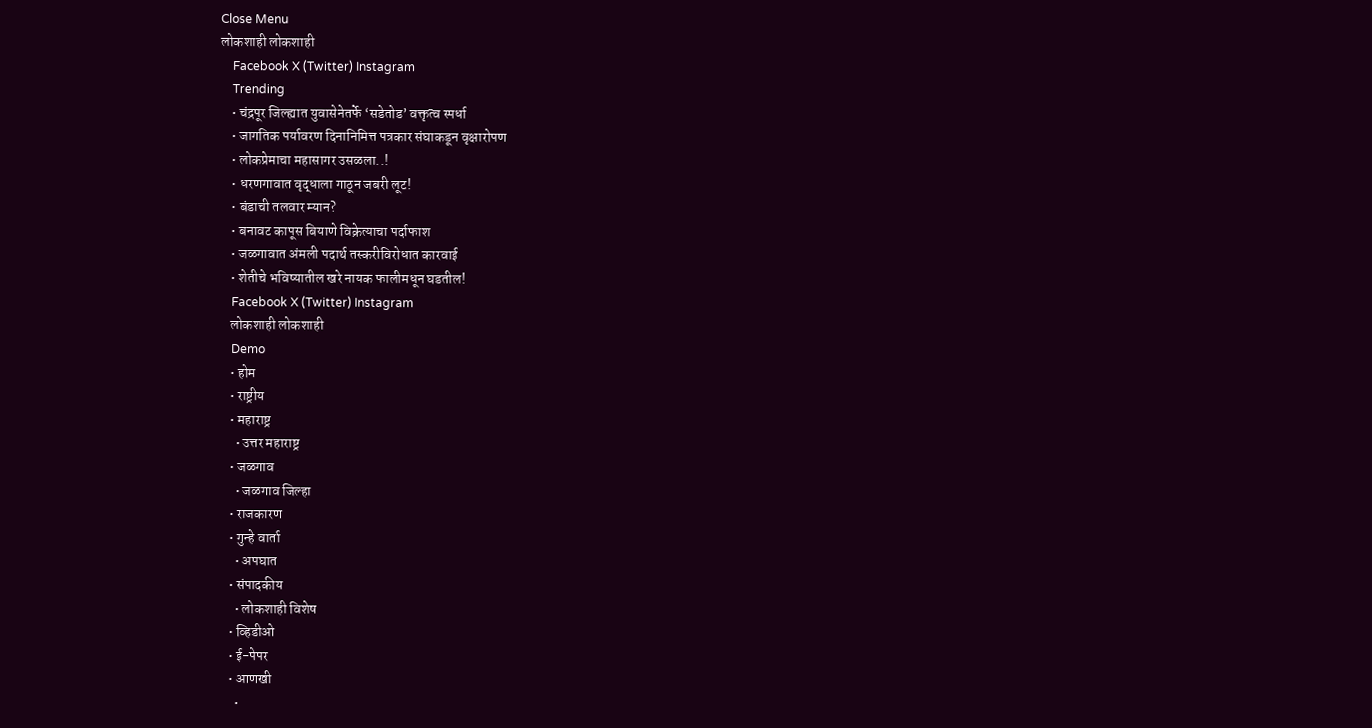Close Menu
लोकशाही लोकशाही
    Facebook X (Twitter) Instagram
    Trending
    • चंद्रपूर जिल्ह्यात युवासेनेतर्फे ‘सडेतोड’ वक्तृत्व स्पर्धा
    • जागतिक पर्यावरण दिनानिमित्त पत्रकार संघाकडून वृक्षारोपण
    • लोकप्रेमाचा महासागर उसळला..!
    • धरणगावात वृद्धाला गाठून जबरी लूट!
    • बंडाची तलवार म्यान?
    • बनावट कापूस बियाणे विक्रेत्याचा पर्दाफाश
    • जळगावात अंमली पदार्थ तस्करीविरोधात कारवाई
    • शेतीचे भविष्यातील खरे नायक फालीमधून घडतील!
    Facebook X (Twitter) Instagram
    लोकशाही लोकशाही
    Demo
    • होम
    • राष्ट्रीय
    • महाराष्ट्र
      • उत्तर महाराष्ट्र
    • जळगाव
      • जळगाव जिल्हा
    • राजकारण
    • गुन्हे वार्ता
      • अपघात
    • संपादकीय
      • लोकशाही विशेष
    • व्हिडीओ
    • ई-पेपर
    • आणखी
      •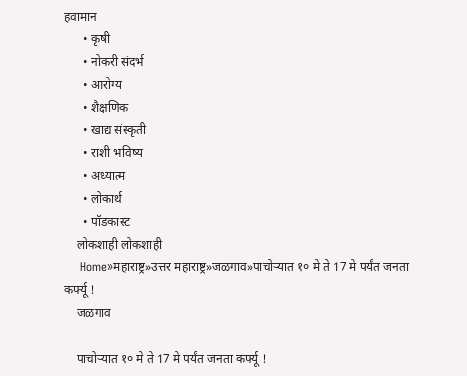हवामान
      • कृषी
      • नोकरी संदर्भ
      • आरोग्य
      • शैक्षणिक
      • खाद्य संस्कृती
      • राशी भविष्य
      • अध्यात्म
      • लोकार्थ
      • पॉडकास्ट
    लोकशाही लोकशाही
    Home»महाराष्ट्र»उत्तर महाराष्ट्र»जळगाव»पाचोऱ्यात १० मे ते 17 मे पर्यंत जनता कर्फ्यू !
    जळगाव

    पाचोऱ्यात १० मे ते 17 मे पर्यंत जनता कर्फ्यू !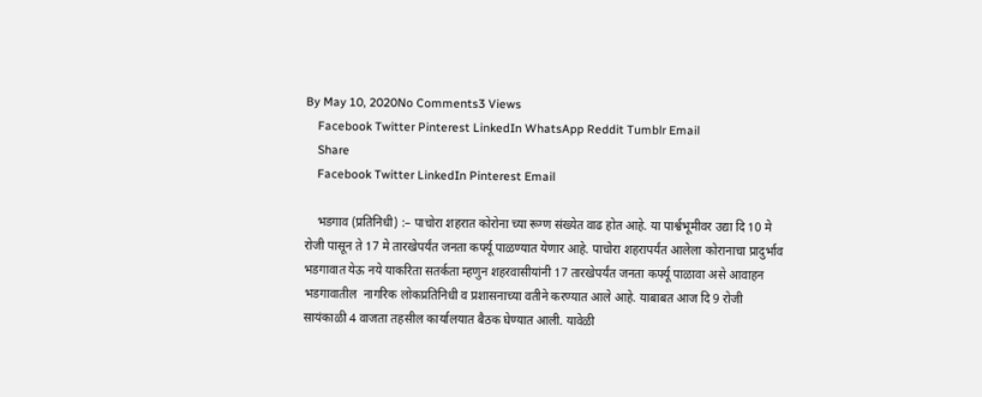By May 10, 2020No Comments3 Views
    Facebook Twitter Pinterest LinkedIn WhatsApp Reddit Tumblr Email
    Share
    Facebook Twitter LinkedIn Pinterest Email

    भडगाव (प्रतिनिधी) :– पाचोरा शहरात कोरोना च्या रूग्ण संख्येत वाढ होत आहे. या पार्श्वभूमीवर उद्या दि 10 मे रोजी पासून ते 17 मे तारखेपर्यंत जनता कर्फ्यू पाळण्यात येणार आहे. पाचोरा शहरापर्यंत आलेला कोरानाचा प्रादुर्भाव भडगावात येऊ नये याकरिता सतर्कता म्हणुन शहरवासीयांनी 17 तारखेपर्यंत जनता कर्फ्यू पाळावा असे आवाहन भडगावातील  नागरिक लोकप्रतिनिधी व प्रशासनाच्या वतीने करण्यात आले आहे. याबाबत आज दि 9 रोजी सायंकाळी 4 वाजता तहसील कार्यालयात बैठक घेण्यात आली. यावेळी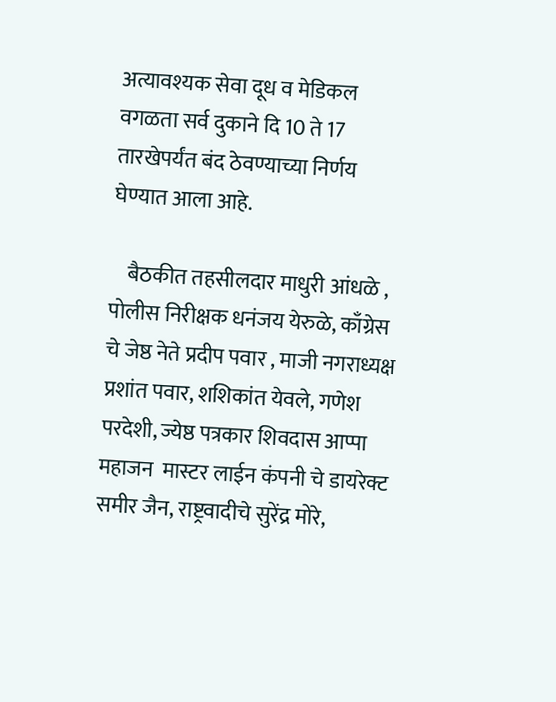अत्यावश्यक सेवा दूध व मेडिकल वगळता सर्व दुकाने दि 10 ते 17 तारखेपर्यंत बंद ठेवण्याच्या निर्णय घेण्यात आला आहे.

    बैठकीत तहसीलदार माधुरी आंधळे , पोलीस निरीक्षक धनंजय येरुळे, काँग्रेस चे जेष्ठ नेते प्रदीप पवार , माजी नगराध्यक्ष प्रशांत पवार, शशिकांत येवले, गणेश परदेशी, ज्येष्ठ पत्रकार शिवदास आप्पा महाजन  मास्टर लाईन कंपनी चे डायरेक्ट समीर जैन, राष्ट्रवादीचे सुरेंद्र मोरे,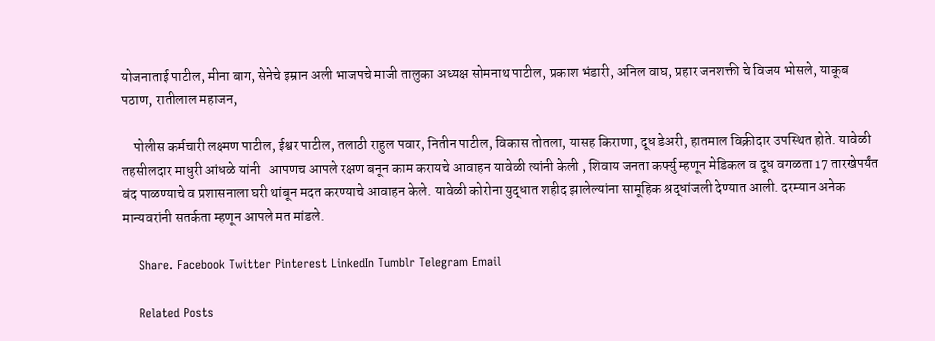योजनाताई पाटील, मीना बाग, सेनेचे इम्रान अली भाजपचे माजी तालुका अध्यक्ष सोमनाथ पाटील, प्रकाश भंडारी, अनिल वाघ, प्रहार जनशक्ती चे विजय भोसले, याकूब पठाण, रातीलाल महाजन,

    पोलीस कर्मचारी लक्ष्मण पाटील, ईश्वर पाटील, तलाठी राहुल पवार, नितीन पाटील, विकास तोतला, यासह किराणा, दूध डेअरी, हातमाल विक्रीदार उपस्थित होते. यावेळी तहसीलदार माधुरी आंधळे यांनी   आपणच आपले रक्षण बनून काम करायचे आवाहन यावेळी त्यांनी केली , शिवाय जनता कर्फ्यु म्हणून मेडिकल व दूध वगळता 17 तारखेपर्यंत बंद पाळण्याचे व प्रशासनाला घरी थांबून मदत करण्याचे आवाहन केले. यावेळी कोरोना युद्धात शहीद झालेल्यांना सामूहिक श्रद्धांजली देण्यात आली. दरम्यान अनेक मान्यवरांनी सतर्कता म्हणून आपले मत मांडले.

    Share. Facebook Twitter Pinterest LinkedIn Tumblr Telegram Email

    Related Posts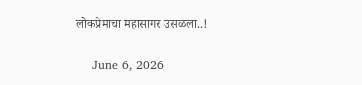लोकप्रेमाचा महासागर उसळला..!

    June 6, 2026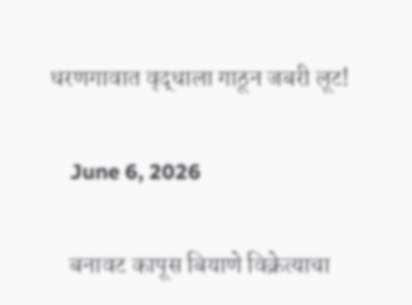धरणगावात वृद्धाला गाठून जबरी लूट!

    June 6, 2026

    बनावट कापूस बियाणे विक्रेत्याचा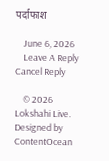पर्दाफाश

    June 6, 2026
    Leave A Reply Cancel Reply

    © 2026 Lokshahi Live. Designed by ContentOcean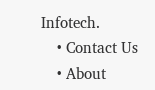Infotech.
    • Contact Us
    • About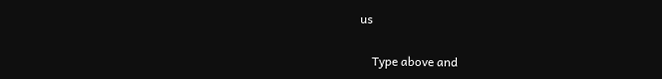us

    Type above and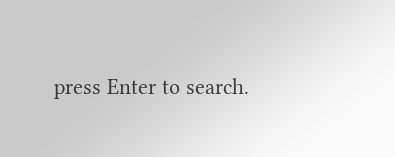press Enter to search.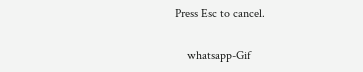Press Esc to cancel.

    whatsapp-Gif